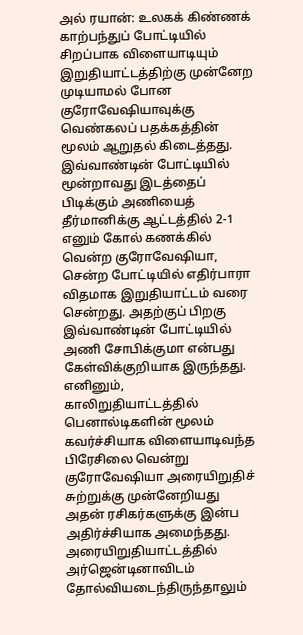அல் ரயான்: உலகக் கிண்ணக் காற்பந்துப் போட்டியில் சிறப்பாக விளையாடியும் இறுதியாட்டத்திற்கு முன்னேற முடியாமல் போன குரோவேஷியாவுக்கு வெண்கலப் பதக்கத்தின் மூலம் ஆறுதல் கிடைத்தது.
இவ்வாண்டின் போட்டியில் மூன்றாவது இடத்தைப் பிடிக்கும் அணியைத் தீர்மானிக்கு ஆட்டத்தில் 2-1 எனும் கோல் கணக்கில் வென்ற குரோவேஷியா, சென்ற போட்டியில் எதிர்பாரா விதமாக இறுதியாட்டம் வரை சென்றது. அதற்குப் பிறகு இவ்வாண்டின் போட்டியில் அணி சோபிக்குமா என்பது கேள்விக்குறியாக இருந்தது.
எனினும், காலிறுதியாட்டத்தில் பெனால்டிகளின் மூலம் கவர்ச்சியாக விளையாடிவந்த பிரேசிலை வென்று குரோவேஷியா அரையிறுதிச் சுற்றுக்கு முன்னேறியது அதன் ரசிகர்களுக்கு இன்ப அதிர்ச்சியாக அமைந்தது. அரையிறுதியாட்டத்தில் அர்ஜென்டினாவிடம் தோல்வியடைந்திருந்தாலும்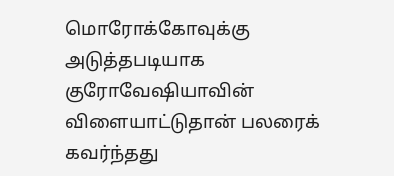மொரோக்கோவுக்கு அடுத்தபடியாக குரோவேஷியாவின் விளையாட்டுதான் பலரைக் கவர்ந்தது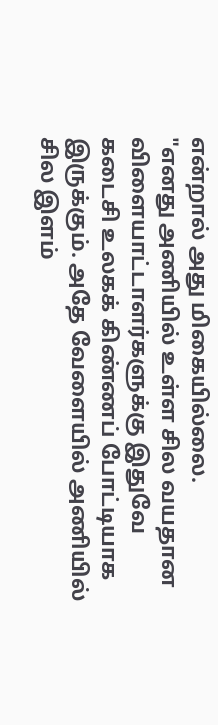என்றால் அது மிகையில்லை.
"எனது அணியில் உள்ள சில வயதான விளையாட்டாளர்களுக்கு இதுவே கடைசி உலகக் கிண்ணப் போட்டியாக இருக்கும். அதே வேளையில் அணியில் சில இளம்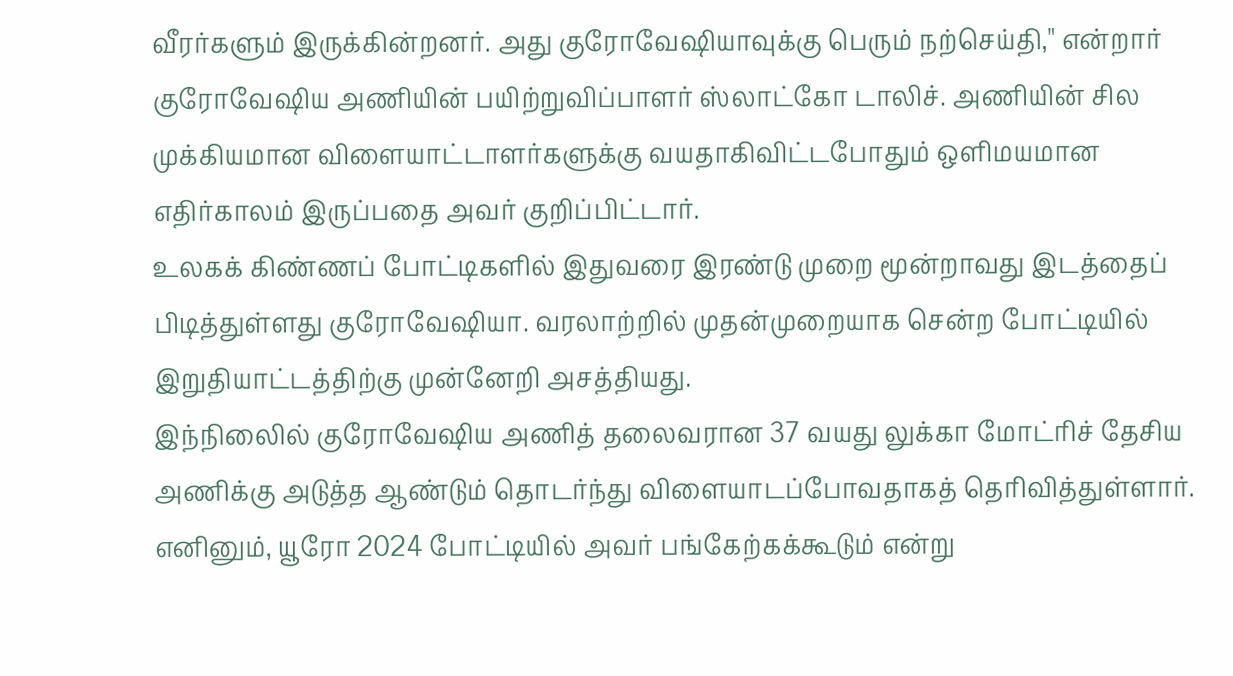வீரர்களும் இருக்கின்றனர். அது குரோவேஷியாவுக்கு பெரும் நற்செய்தி," என்றார் குரோவேஷிய அணியின் பயிற்றுவிப்பாளர் ஸ்லாட்கோ டாலிச். அணியின் சில முக்கியமான விளையாட்டாளர்களுக்கு வயதாகிவிட்டபோதும் ஒளிமயமான எதிர்காலம் இருப்பதை அவர் குறிப்பிட்டார்.
உலகக் கிண்ணப் போட்டிகளில் இதுவரை இரண்டு முறை மூன்றாவது இடத்தைப் பிடித்துள்ளது குரோவேஷியா. வரலாற்றில் முதன்முறையாக சென்ற போட்டியில் இறுதியாட்டத்திற்கு முன்னேறி அசத்தியது.
இந்நிலைில் குரோவேஷிய அணித் தலைவரான 37 வயது லுக்கா மோட்ரிச் தேசிய அணிக்கு அடுத்த ஆண்டும் தொடர்ந்து விளையாடப்போவதாகத் தெரிவித்துள்ளார்.
எனினும், யூரோ 2024 போட்டியில் அவர் பங்கேற்கக்கூடும் என்று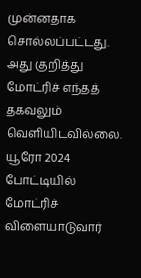முன்னதாக சொல்லப்பட்டது. அது குறித்து மோட்ரிச் எந்தத் தகவலும் வெளியிடவில்லை.
யூரோ 2024 போட்டியில் மோட்ரிச் விளையாடுவார்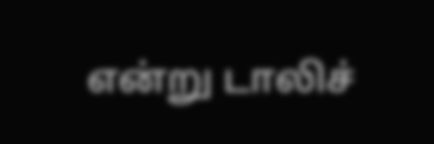என்று டாலிச்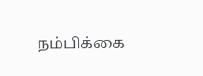நம்பிக்கை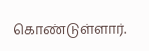கொண்டுள்ளார்.